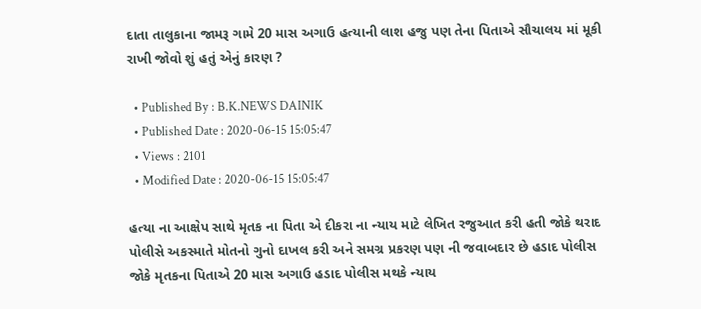દાતા તાલુકાના જામરૂ ગામે 20 માસ અગાઉ હત્યાની લાશ હજુ પણ તેના પિતાએ સૌચાલય માં મૂકી રાખી જોવો શું હતું એનું કારણ ?

  • Published By : B.K.NEWS DAINIK
  • Published Date : 2020-06-15 15:05:47
  • Views : 2101
  • Modified Date : 2020-06-15 15:05:47

હત્યા ના આક્ષેપ સાથે મૃતક ના પિતા એ દીકરા ના ન્યાય માટે લેખિત રજુઆત કરી હતી જોકે થરાદ પોલીસે અકસ્માતે મોતનો ગુનો દાખલ કરી અને સમગ્ર પ્રકરણ પણ ની જવાબદાર છે હડાદ પોલીસ  જોકે મૃતકના પિતાએ 20 માસ અગાઉ હડાદ પોલીસ મથકે ન્યાય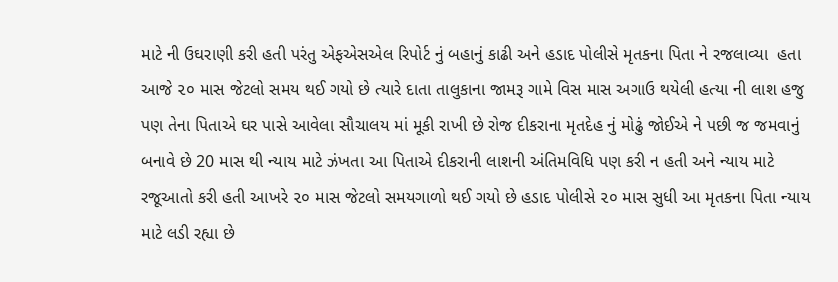માટે ની ઉઘરાણી કરી હતી પરંતુ એફએસએલ રિપોર્ટ નું બહાનું કાઢી અને હડાદ પોલીસે મૃતકના પિતા ને રજલાવ્યા  હતા આજે ૨૦ માસ જેટલો સમય થઈ ગયો છે ત્યારે દાતા તાલુકાના જામરૂ ગામે વિસ માસ અગાઉ થયેલી હત્યા ની લાશ હજુ પણ તેના પિતાએ ઘર પાસે આવેલા સૌચાલય માં મૂકી રાખી છે રોજ દીકરાના મૃતદેહ નું મોઢું જોઈએ ને પછી જ જમવાનું બનાવે છે 20 માસ થી ન્યાય માટે ઝંખતા આ પિતાએ દીકરાની લાશની અંતિમવિધિ પણ કરી ન હતી અને ન્યાય માટે રજૂઆતો કરી હતી આખરે ૨૦ માસ જેટલો સમયગાળો થઈ ગયો છે હડાદ પોલીસે ૨૦ માસ સુધી આ મૃતકના પિતા ન્યાય માટે લડી રહ્યા છે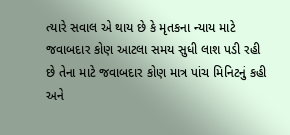ત્યારે સવાલ એ થાય છે કે મૃતકના ન્યાય માટે જવાબદાર કોણ આટલા સમય સુધી લાશ પડી રહી છે તેના માટે જવાબદાર કોણ માત્ર પાંચ મિનિટનું કહી અને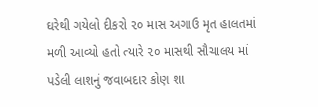ઘરેથી ગયેલો દીકરો ૨૦ માસ અગાઉ મૃત હાલતમાં મળી આવ્યો હતો ત્યારે ૨૦ માસથી સૌચાલય માં પડેલી લાશનું જવાબદાર કોણ શા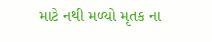માટે નથી મળ્યો મૃતક ના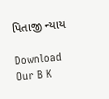પિતાજી ન્યાય

Download Our B K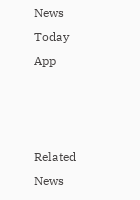News Today App



Related News